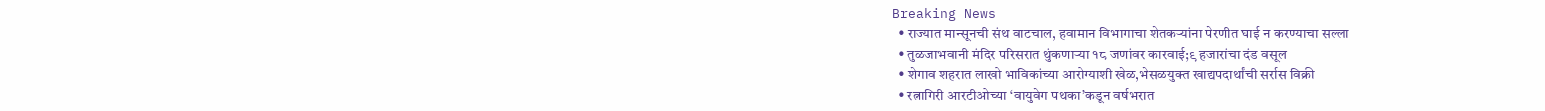Breaking News
  • राज्यात मान्सूनची संथ वाटचाल, हवामान विभागाचा शेतकऱ्यांना पेरणीत घाई न करण्याचा सल्ला
  • तुळजाभवानी मंदिर परिसरात थुंकणाऱ्या १८ जणांवर कारवाई;९ हजारांचा दंड वसूल
  • शेगाव शहरात लाखो भाविकांच्या आरोग्याशी खेळ,भेसळयुक्त खाद्यपदार्थांची सर्रास विक्री
  • रत्नागिरी आरटीओच्या ‘वायुवेग पथका’कडून वर्षभरात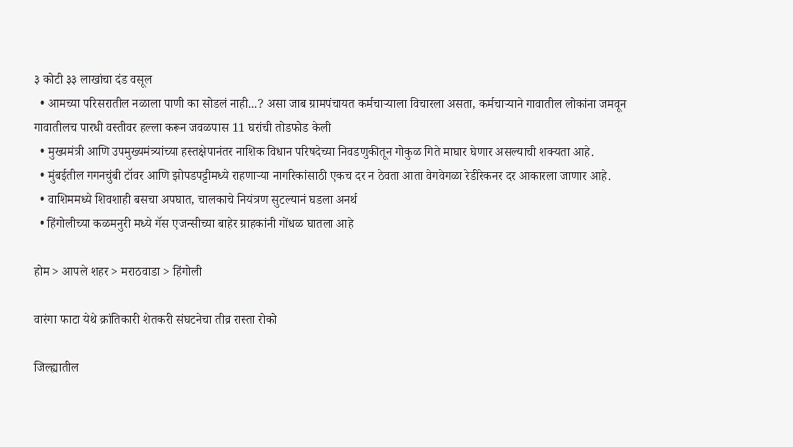३ कोटी ३३ लाखांचा दंड वसूल
  • आमच्या परिसरातील नळाला पाणी का सोडलं नाही...? असा जाब ग्रामपंचायत कर्मचाऱ्याला विचारला असता, कर्मचाऱ्याने गावातील लोकांना जमवून गावातीलच पारधी वस्तीवर हल्ला करून जवळपास 11 घरांची तोडफोड केली
  • मुख्यमंत्री आणि उपमुख्यमंत्र्यांच्या हस्तक्षेपानंतर नाशिक विधान परिषदेच्या निवडणुकीतून गोकुळ गिते माघार घेणार असल्याची शक्यता आहे.
  • मुंबईतील गगनचुंबी टॉवर आणि झोपडपट्टीमध्ये राहणाऱ्या नागरिकांसाठी एकच दर न ठेवता आता वेगवेगळा रेडीरेकनर दर आकारला जाणार आहे.
  • वाशिममध्ये शिवशाही बसचा अपघात, चालकाचे नियंत्रण सुटल्यानं घडला अनर्थ
  • हिंगोलीच्या कळमनुरी मध्ये गॅस एजन्सीच्या बाहेर ग्राहकांनी गोंधळ घातला आहे

होम > आपले शहर > मराठवाडा > हिंगोली

वारंगा फाटा येथे क्रांतिकारी शेतकरी संघटनेचा तीव्र रास्ता रोको

जिल्ह्यातील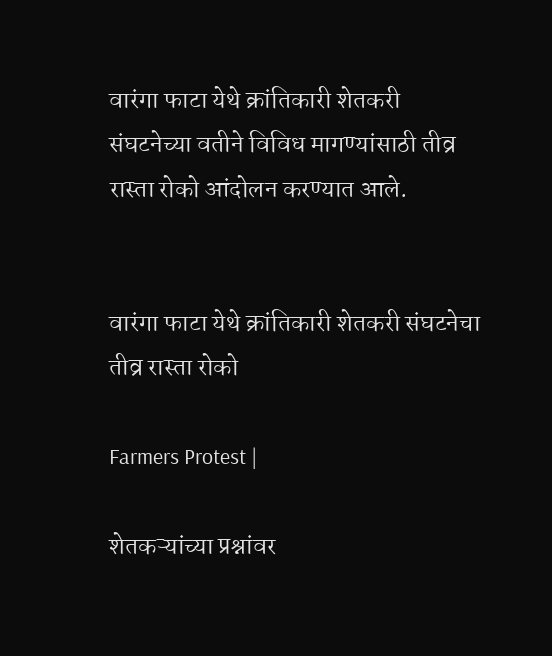वारंगा फाटा येथे क्रांतिकारी शेतकरी संघटनेच्या वतीने विविध मागण्यांसाठी तीव्र रास्ता रोको आंदोलन करण्यात आले.


वारंगा फाटा येथे क्रांतिकारी शेतकरी संघटनेचा तीव्र रास्ता रोको

Farmers Protest |

शेतकऱ्यांच्या प्रश्नांवर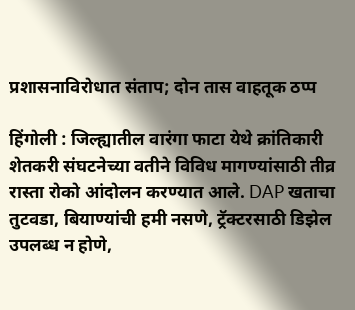प्रशासनाविरोधात संताप; दोन तास वाहतूक ठप्प

हिंगोली : जिल्ह्यातील वारंगा फाटा येथे क्रांतिकारी शेतकरी संघटनेच्या वतीने विविध मागण्यांसाठी तीव्र रास्ता रोको आंदोलन करण्यात आले. DAP खताचा तुटवडा, बियाण्यांची हमी नसणे, ट्रॅक्टरसाठी डिझेल उपलब्ध न होणे,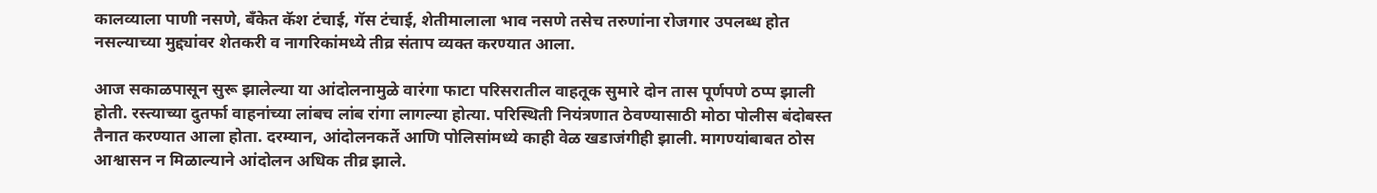कालव्याला पाणी नसणे, बँकेत कॅश टंचाई, गॅस टंचाई, शेतीमालाला भाव नसणे तसेच तरुणांना रोजगार उपलब्ध होत नसल्याच्या मुद्द्यांवर शेतकरी व नागरिकांमध्ये तीव्र संताप व्यक्त करण्यात आला.

आज सकाळपासून सुरू झालेल्या या आंदोलनामुळे वारंगा फाटा परिसरातील वाहतूक सुमारे दोन तास पूर्णपणे ठप्प झाली होती. रस्त्याच्या दुतर्फा वाहनांच्या लांबच लांब रांगा लागल्या होत्या. परिस्थिती नियंत्रणात ठेवण्यासाठी मोठा पोलीस बंदोबस्त तैनात करण्यात आला होता. दरम्यान, आंदोलनकर्ते आणि पोलिसांमध्ये काही वेळ खडाजंगीही झाली. मागण्यांबाबत ठोस आश्वासन न मिळाल्याने आंदोलन अधिक तीव्र झाले.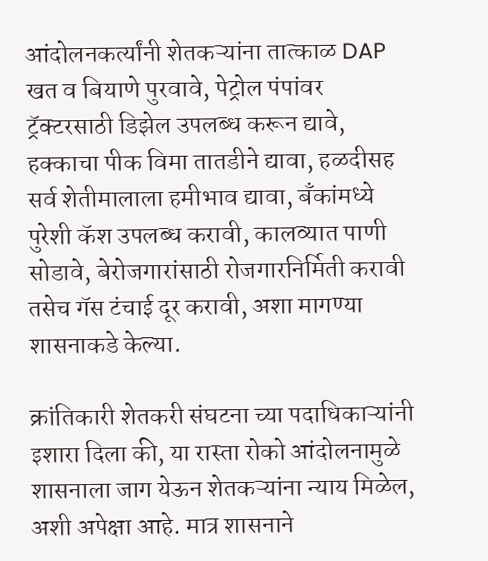आंदोलनकर्त्यांनी शेतकऱ्यांना तात्काळ DAP खत व बियाणे पुरवावे, पेट्रोल पंपांवर ट्रॅक्टरसाठी डिझेल उपलब्ध करून द्यावे, हक्काचा पीक विमा तातडीने द्यावा, हळदीसह सर्व शेतीमालाला हमीभाव द्यावा, बँकांमध्ये पुरेशी कॅश उपलब्ध करावी, कालव्यात पाणी सोडावे, बेरोजगारांसाठी रोजगारनिर्मिती करावी तसेच गॅस टंचाई दूर करावी, अशा मागण्या शासनाकडे केल्या.

क्रांतिकारी शेतकरी संघटना च्या पदाधिकाऱ्यांनी इशारा दिला की, या रास्ता रोको आंदोलनामुळे शासनाला जाग येऊन शेतकऱ्यांना न्याय मिळेल, अशी अपेक्षा आहे. मात्र शासनाने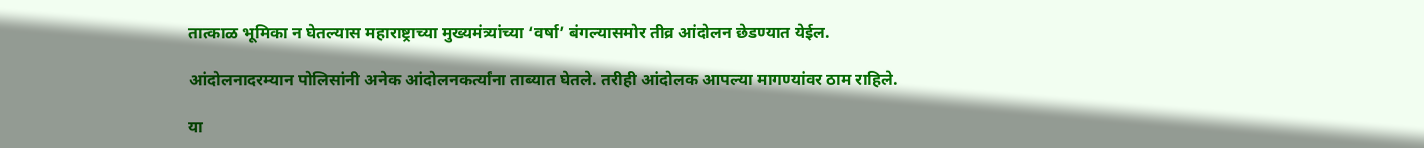तात्काळ भूमिका न घेतल्यास महाराष्ट्राच्या मुख्यमंत्र्यांच्या ‘वर्षा’ बंगल्यासमोर तीव्र आंदोलन छेडण्यात येईल.

आंदोलनादरम्यान पोलिसांनी अनेक आंदोलनकर्त्यांना ताब्यात घेतले. तरीही आंदोलक आपल्या मागण्यांवर ठाम राहिले.

या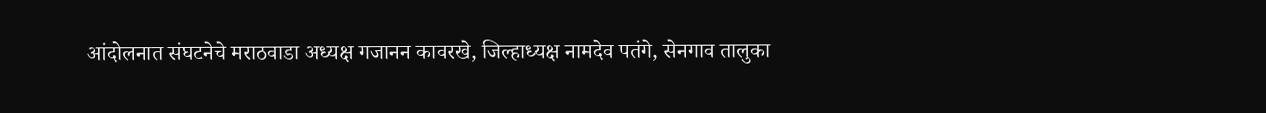आंदोलनात संघटनेचे मराठवाडा अध्यक्ष गजानन कावरखे, जिल्हाध्यक्ष नामदेव पतंगे, सेनगाव तालुका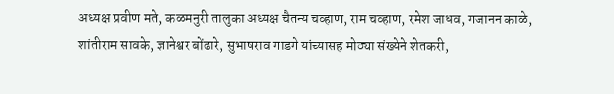अध्यक्ष प्रवीण मते, कळमनुरी तालुका अध्यक्ष चैतन्य चव्हाण, राम चव्हाण, रमेश जाधव, गजानन काळे, शांतीराम सावके, ज्ञानेश्वर बोंढारे, सुभाषराव गाडगे यांच्यासह मोठ्या संख्येने शेतकरी,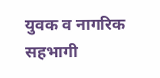युवक व नागरिक सहभागी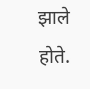झाले होते.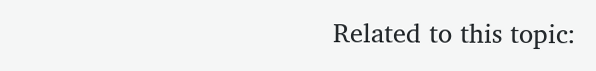Related to this topic: